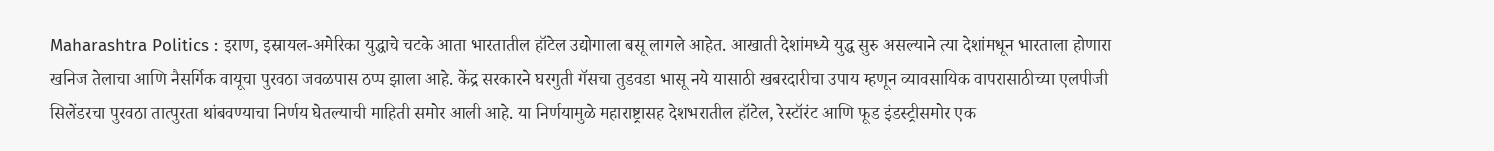Maharashtra Politics : इराण, इस्रायल-अमेरिका युद्धाचे चटके आता भारतातील हॉटेल उद्योगाला बसू लागले आहेत. आखाती देशांमध्ये युद्ध सुरु असल्याने त्या देशांमधून भारताला होणारा खनिज तेलाचा आणि नैसर्गिक वायूचा पुरवठा जवळपास ठप्प झाला आहे. केंद्र सरकारने घरगुती गॅसचा तुडवडा भासू नये यासाठी खबरदारीचा उपाय म्हणून व्यावसायिक वापरासाठीच्या एलपीजी सिलेंडरचा पुरवठा तात्पुरता थांबवण्याचा निर्णय घेतल्याची माहिती समोर आली आहे. या निर्णयामुळे महाराष्ट्रासह देशभरातील हॉटेल, रेस्टॉरंट आणि फूड इंडस्ट्रीसमोर एक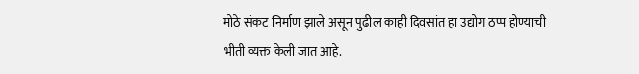मोठे संकट निर्माण झाले असून पुढील काही दिवसांत हा उद्योग ठप्प होण्याची भीती व्यक्त केली जात आहे.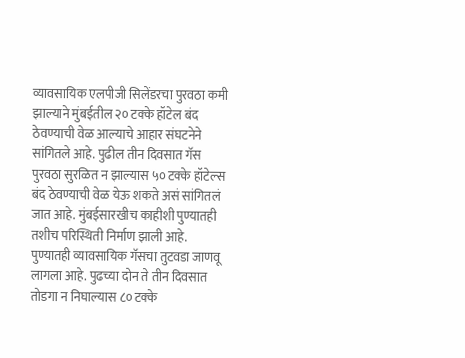व्यावसायिक एलपीजी सिलेंडरचा पुरवठा कमी झाल्याने मुंबईतील २० टक्के हॉटेल बंद ठेवण्याची वेळ आल्याचे आहार संघटनेने सांगितले आहे. पुढील तीन दिवसात गॅस पुरवठा सुरळित न झाल्यास ५० टक्के हॉटेल्स बंद ठेवण्याची वेळ येऊ शकते असं सांगितलं जात आहे. मुंबईसारखीच काहीशी पुण्यातही तशीच परिस्थिती निर्माण झाली आहे. पुण्यातही व्यावसायिक गॅसचा तुटवडा जाणवू लागला आहे. पुढच्या दोन ते तीन दिवसात तोडगा न निघाल्यास ८० टक्के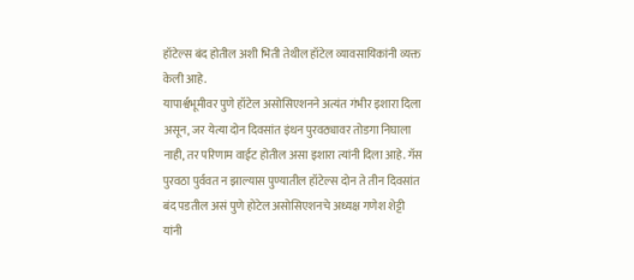हॉटेल्स बंद होतील अशी भिती तेथील हॉटेल व्यावसायिकांनी व्यक्त केली आहे.
यापार्श्वभूमीवर पुणे हॉटेल असोसिएशनने अत्यंत गंभीर इशारा दिला असून, जर येत्या दोन दिवसांत इंधन पुरवठ्यावर तोडगा निघाला नाही, तर परिणाम वाईट होतील असा इशारा त्यांनी दिला आहे. गॅस पुरवठा पुर्ववत न झाल्यास पुण्यातील हॉटेल्स दोन ते तीन दिवसांत बंद पडतील असं पुणे होटेल असोसिएशनचे अध्यक्ष गणेश शेट्टी यांनी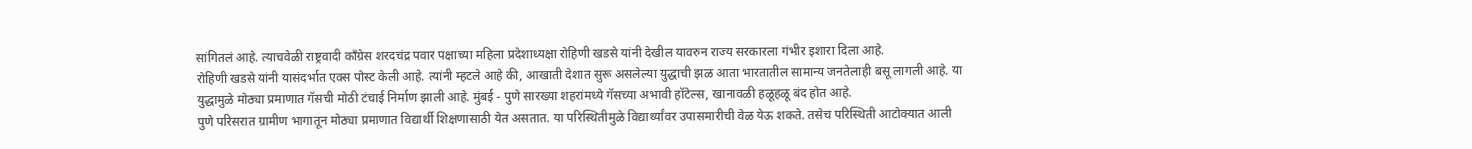सांगितलं आहे. त्याचवेळी राष्ट्रवादी काँग्रेस शरदचंद्र पवार पक्षाच्या महिला प्रदेशाध्यक्षा रोहिणी खडसे यांनी देखील यावरुन राज्य सरकारला गंभीर इशारा दिला आहे.
रोहिणी खडसे यांनी यासंदर्भात एक्स पोस्ट केली आहे. त्यांनी म्हटले आहे की, आखाती देशात सुरू असलेल्या युद्धाची झळ आता भारतातील सामान्य जनतेलाही बसू लागली आहे. या युद्धामुळे मोठ्या प्रमाणात गॅसची मोठी टंचाई निर्माण झाली आहे. मुंबई - पुणे सारख्या शहरांमध्ये गॅसच्या अभावी हॉटेल्स, खानावळी हळूहळू बंद होत आहे.
पुणे परिसरात ग्रामीण भागातून मोठ्या प्रमाणात विद्यार्थी शिक्षणासाठी येत असतात. या परिस्थितीमुळे विद्यार्थ्यांवर उपासमारीची वेळ येऊ शकते. तसेच परिस्थिती आटोक्यात आली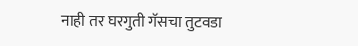नाही तर घरगुती गॅसचा तुटवडा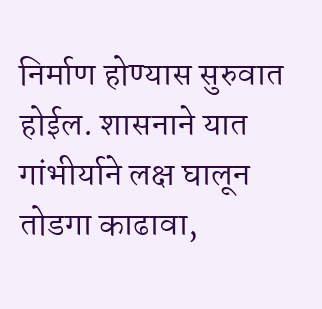निर्माण होण्यास सुरुवात होईल. शासनाने यात गांभीर्याने लक्ष घालून तोडगा काढावा,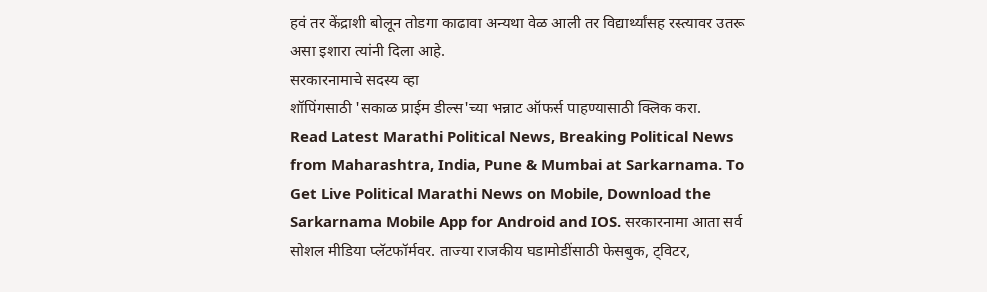हवं तर केंद्राशी बोलून तोडगा काढावा अन्यथा वेळ आली तर विद्यार्थ्यांसह रस्त्यावर उतरू असा इशारा त्यांनी दिला आहे.
सरकारनामाचे सदस्य व्हा
शॉपिंगसाठी 'सकाळ प्राईम डील्स'च्या भन्नाट ऑफर्स पाहण्यासाठी क्लिक करा.
Read Latest Marathi Political News, Breaking Political News from Maharashtra, India, Pune & Mumbai at Sarkarnama. To Get Live Political Marathi News on Mobile, Download the Sarkarnama Mobile App for Android and IOS. सरकारनामा आता सर्व सोशल मीडिया प्लॅटफॉर्मवर. ताज्या राजकीय घडामोडींसाठी फेसबुक, ट्विटर,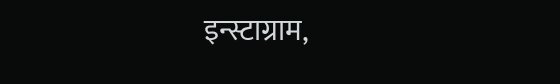इन्स्टाग्राम,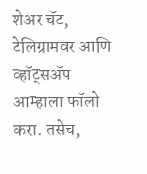शेअर चॅट, टेलिग्रामवर आणि व्हॉट्सॲप आम्हाला फॉलो करा. तसेच,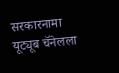सरकारनामा यूट्यूब चॅनेलला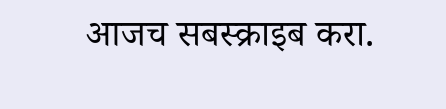आजच सबस्क्राइब करा.